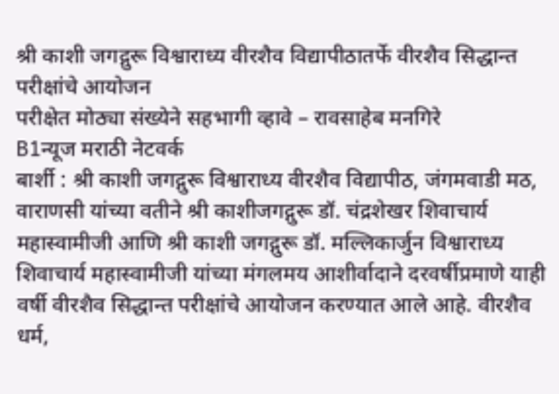श्री काशी जगद्गुरू विश्वाराध्य वीरशैव विद्यापीठातर्फे वीरशैव सिद्धान्त परीक्षांचे आयोजन
परीक्षेत मोठ्या संख्येने सहभागी व्हावे – रावसाहेब मनगिरे
B1न्यूज मराठी नेटवर्क
बार्शी : श्री काशी जगद्गुरू विश्वाराध्य वीरशैव विद्यापीठ, जंगमवाडी मठ, वाराणसी यांच्या वतीने श्री काशीजगद्गुरू डॉ. चंद्रशेखर शिवाचार्य महास्वामीजी आणि श्री काशी जगद्गुरू डॉ. मल्लिकार्जुन विश्वाराध्य शिवाचार्य महास्वामीजी यांच्या मंगलमय आशीर्वादाने दरवर्षीप्रमाणे याही वर्षी वीरशैव सिद्धान्त परीक्षांचे आयोजन करण्यात आले आहे. वीरशैव धर्म,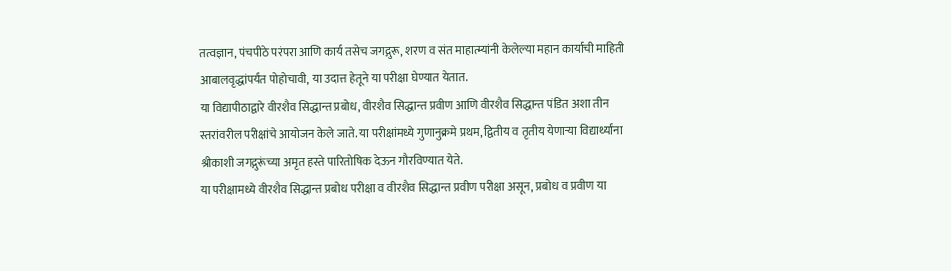तत्वज्ञान, पंचपीठे परंपरा आणि कार्य तसेच जगद्गुरू, शरण व संत माहात्म्यांनी केलेल्या महान कार्याची माहिती आबालवृद्धांपर्यंत पोहोचावी, या उदात्त हेतूने या परीक्षा घेण्यात येतात.
या विद्यापीठाद्वारे वीरशैव सिद्धान्त प्रबोध, वीरशैव सिद्धान्त प्रवीण आणि वीरशैव सिद्धान्त पंडित अशा तीन स्तरांवरील परीक्षांचे आयोजन केले जाते. या परीक्षांमध्ये गुणानुक्रमे प्रथम, द्वितीय व तृतीय येणाऱ्या विद्यार्थ्यांना श्रीकाशी जगद्गुरूंच्या अमृत हस्ते पारितोषिक देऊन गौरविण्यात येते.
या परीक्षामध्ये वीरशैव सिद्धान्त प्रबोध परीक्षा व वीरशैव सिद्धान्त प्रवीण परीक्षा असून, प्रबोध व प्रवीण या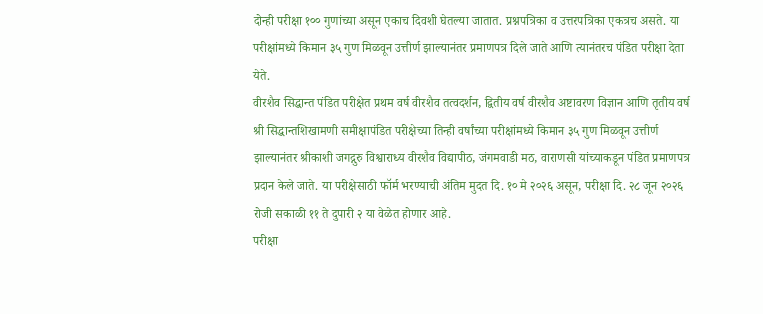दोन्ही परीक्षा १०० गुणांच्या असून एकाच दिवशी घेतल्या जातात. प्रश्नपत्रिका व उत्तरपत्रिका एकत्रच असते. या परीक्षांमध्ये किमान ३५ गुण मिळवून उत्तीर्ण झाल्यानंतर प्रमाणपत्र दिले जाते आणि त्यानंतरच पंडित परीक्षा देता येते.
वीरशैव सिद्धान्त पंडित परीक्षेत प्रथम वर्ष वीरशैव तत्वदर्शन, द्वितीय वर्ष वीरशैव अष्टावरण विज्ञान आणि तृतीय वर्ष श्री सिद्धान्तशिखामणी समीक्षापंडित परीक्षेच्या तिन्ही वर्षांच्या परीक्षांमध्ये किमान ३५ गुण मिळवून उत्तीर्ण झाल्यानंतर श्रीकाशी जगद्गुरु विश्वाराध्य वीरशैव विद्यापीठ, जंगमवाडी मठ, वाराणसी यांच्याकडून पंडित प्रमाणपत्र प्रदान केले जाते. या परीक्षेसाठी फॉर्म भरण्याची अंतिम मुदत दि. १० मे २०२६ असून, परीक्षा दि. २८ जून २०२६ रोजी सकाळी ११ ते दुपारी २ या वेळेत होणार आहे.
परीक्षा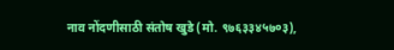नाव नोंदणीसाठी संतोष खुडे (मो. ९७६३३४५७०३),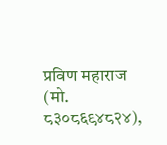प्रविण महाराज (मो. ८३०८६९४८२४),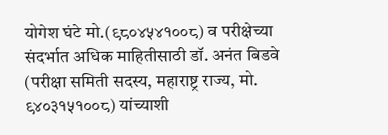योगेश घंटे मो.(९८०४५४१००८) व परीक्षेच्या संदर्भात अधिक माहितीसाठी डॉ. अनंत बिडवे (परीक्षा समिती सदस्य, महाराष्ट्र राज्य, मो. ९४०३१५१००८) यांच्याशी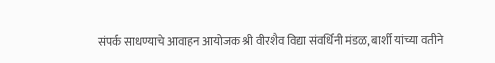संपर्क साधण्याचे आवाहन आयोजक श्री वीरशैव विद्या संवर्धिनी मंडळ, बार्शी यांच्या वतीने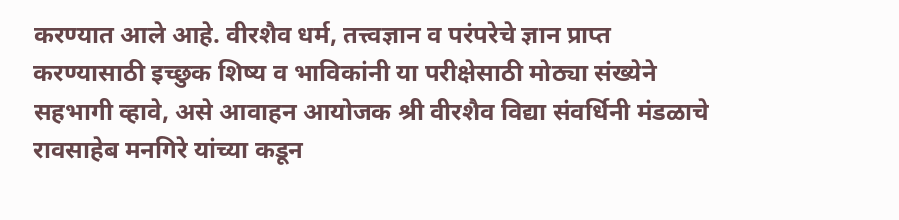करण्यात आले आहे. वीरशैव धर्म, तत्त्वज्ञान व परंपरेचे ज्ञान प्राप्त करण्यासाठी इच्छुक शिष्य व भाविकांनी या परीक्षेसाठी मोठ्या संख्येने सहभागी व्हावे, असे आवाहन आयोजक श्री वीरशैव विद्या संवर्धिनी मंडळाचे रावसाहेब मनगिरे यांच्या कडून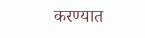करण्यात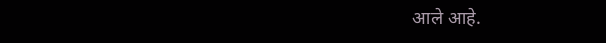आले आहे.